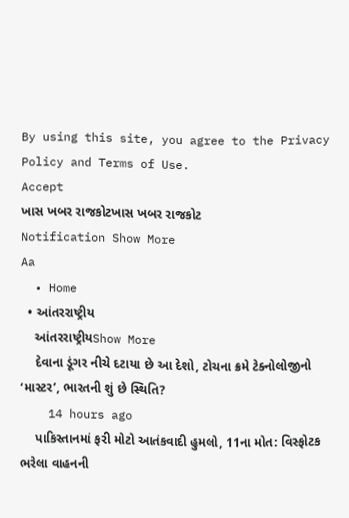By using this site, you agree to the Privacy Policy and Terms of Use.
Accept
ખાસ ખબર રાજકોટખાસ ખબર રાજકોટ
Notification Show More
Aa
  • Home
  • આંતરરાષ્ટ્રીય
    આંતરરાષ્ટ્રીયShow More
    દેવાના ડૂંગર નીચે દટાયા છે આ દેશો, ટોચના ક્રમે ટેક્નોલોજીનો ‘માસ્ટર’, ભારતની શું છે સ્થિતિ?
    14 hours ago
    પાકિસ્તાનમાં ફરી મોટો આતંકવાદી હુમલો, 11ના મોત: વિસ્ફોટક ભરેલા વાહનની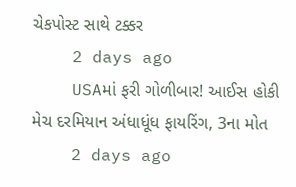ચેકપોસ્ટ સાથે ટક્કર
    2 days ago
    USAમાં ફરી ગોળીબાર! આઈસ હોકી મેચ દરમિયાન અંધાધૂંધ ફાયરિંગ, 3ના મોત
    2 days ago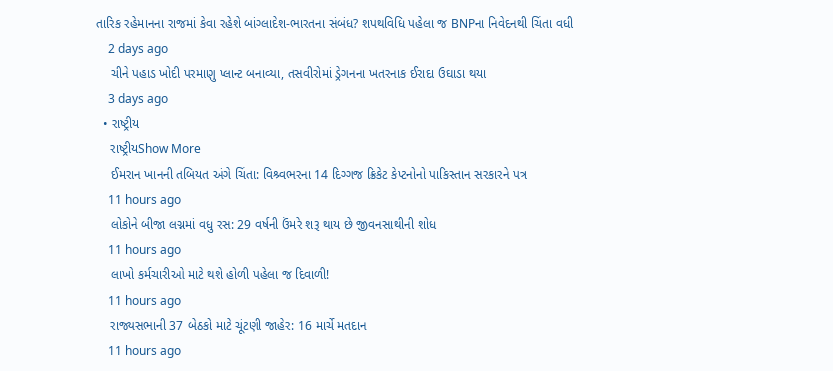તારિક રહેમાનના રાજમાં કેવા રહેશે બાંગ્લાદેશ-ભારતના સંબંધ? શપથવિધિ પહેલા જ BNPના નિવેદનથી ચિંતા વધી
    2 days ago
    ચીને પહાડ ખોદી પરમાણુ પ્લાન્ટ બનાવ્યા, તસવીરોમાં ડ્રેગનના ખતરનાક ઈરાદા ઉઘાડા થયા
    3 days ago
  • રાષ્ટ્રીય
    રાષ્ટ્રીયShow More
    ઈમરાન ખાનની તબિયત અંગે ચિંતા: વિશ્ર્વભરના 14 દિગ્ગજ ક્રિકેટ કેપ્ટનોનો પાકિસ્તાન સરકારને પત્ર
    11 hours ago
    લોકોને બીજા લગ્નમાં વધુ રસ: 29 વર્ષની ઉંમરે શરૂ થાય છે જીવનસાથીની શોધ
    11 hours ago
    લાખો કર્મચારીઓ માટે થશે હોળી પહેલા જ દિવાળી!
    11 hours ago
    રાજ્યસભાની 37 બેઠકો માટે ચૂંટણી જાહેર: 16 માર્ચે મતદાન
    11 hours ago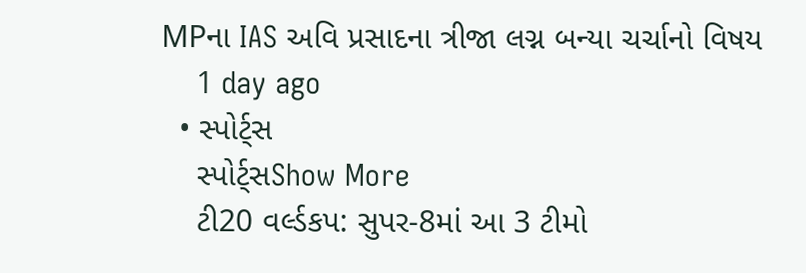MPના IAS અવિ પ્રસાદના ત્રીજા લગ્ન બન્યા ચર્ચાનો વિષય
    1 day ago
  • સ્પોર્ટ્સ
    સ્પોર્ટ્સShow More
    ટી20 વર્લ્ડકપ: સુપર-8માં આ 3 ટીમો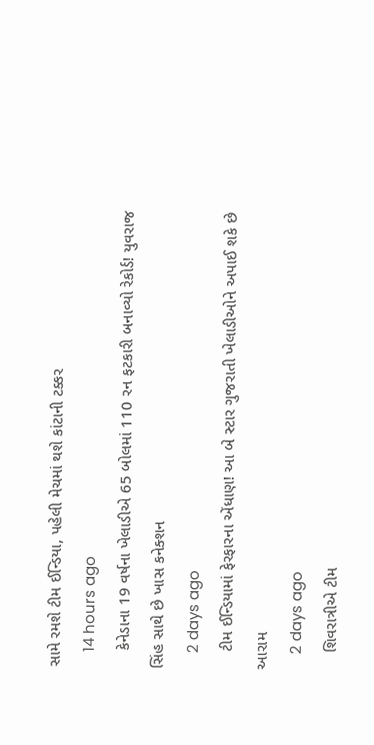સામે રમશે ટીમ ઈન્ડિયા, પહેલી મેચમાં થશે કાંટાની ટક્કર
    14 hours ago
    કેનેડાના 19 વર્ષના ખેલાડીએ 65 બોલમાં 110 રન ફટકારી બનાવ્યો રેકોર્ડ! યુવરાજ સિંહ સાથે છે ખાસ કનેક્શન
    2 days ago
    ટીમ ઈન્ડિયામાં ફેરફારના એંધાણ! આ બે સ્ટાર ગુજરાતી ખેલાડીઓને અપાઈ શકે છે આરામ
    2 days ago
    શિવરાત્રીએ ટીમ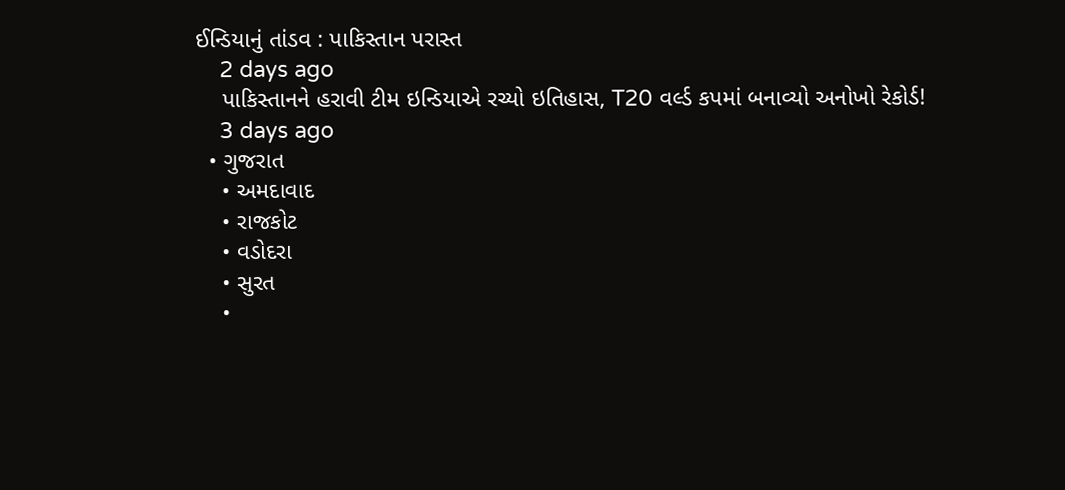ઈન્ડિયાનું તાંડવ : પાકિસ્તાન પરાસ્ત
    2 days ago
    પાકિસ્તાનને હરાવી ટીમ ઇન્ડિયાએ રચ્યો ઇતિહાસ, T20 વર્લ્ડ કપમાં બનાવ્યો અનોખો રેકોર્ડ!
    3 days ago
  • ગુજરાત
    • અમદાવાદ
    • રાજકોટ
    • વડોદરા
    • સુરત
    •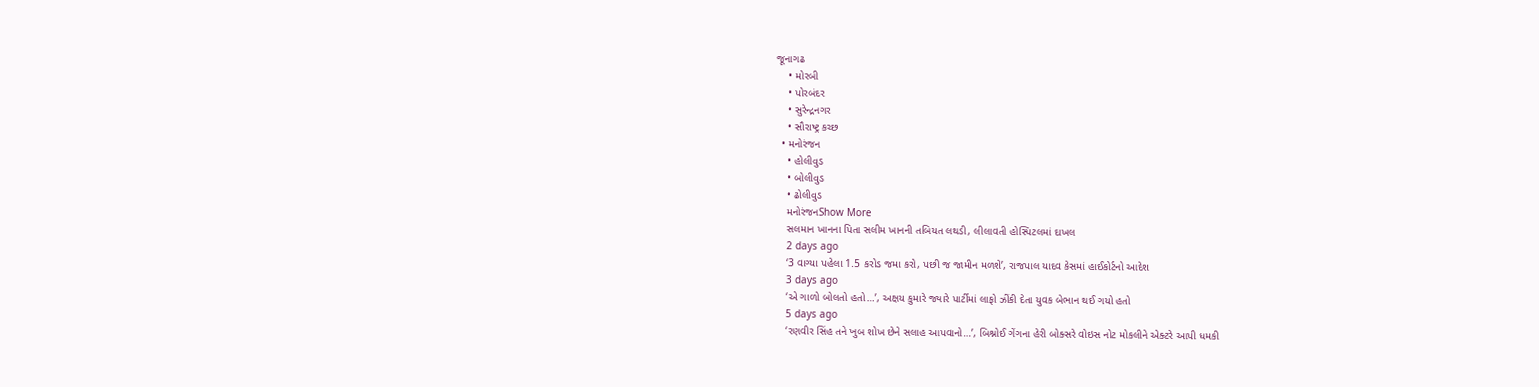જૂનાગઢ
    • મોરબી
    • પોરબંદર
    • સુરેન્દ્રનગર
    • સૌરાષ્ટ્ર કચ્છ
  • મનોરંજન
    • હોલીવુડ
    • બોલીવુડ
    • ઢોલીવુડ
    મનોરંજનShow More
    સલમાન ખાનના પિતા સલીમ ખાનની તબિયત લથડી, લીલાવતી હોસ્પિટલમાં દાખલ
    2 days ago
    ‘3 વાગ્યા પહેલા 1.5 કરોડ જમા કરો, પછી જ જામીન મળશે’, રાજપાલ યાદવ કેસમાં હાઈકોર્ટનો આદેશ
    3 days ago
    ‘એ ગાળો બોલતો હતો…’, અક્ષય કુમારે જ્યારે પાર્ટીમાં લાફો ઝીંકી દેતા યુવક બેભાન થઈ ગયો હતો
    5 days ago
    ‘રણવીર સિંહ તને ખુબ શોખ છેને સલાહ આપવાનો…’, બિશ્નોઈ ગેંગના હેરી બોક્સરે વોઇસ નોટ મોકલીને એક્ટરે આપી ધમકી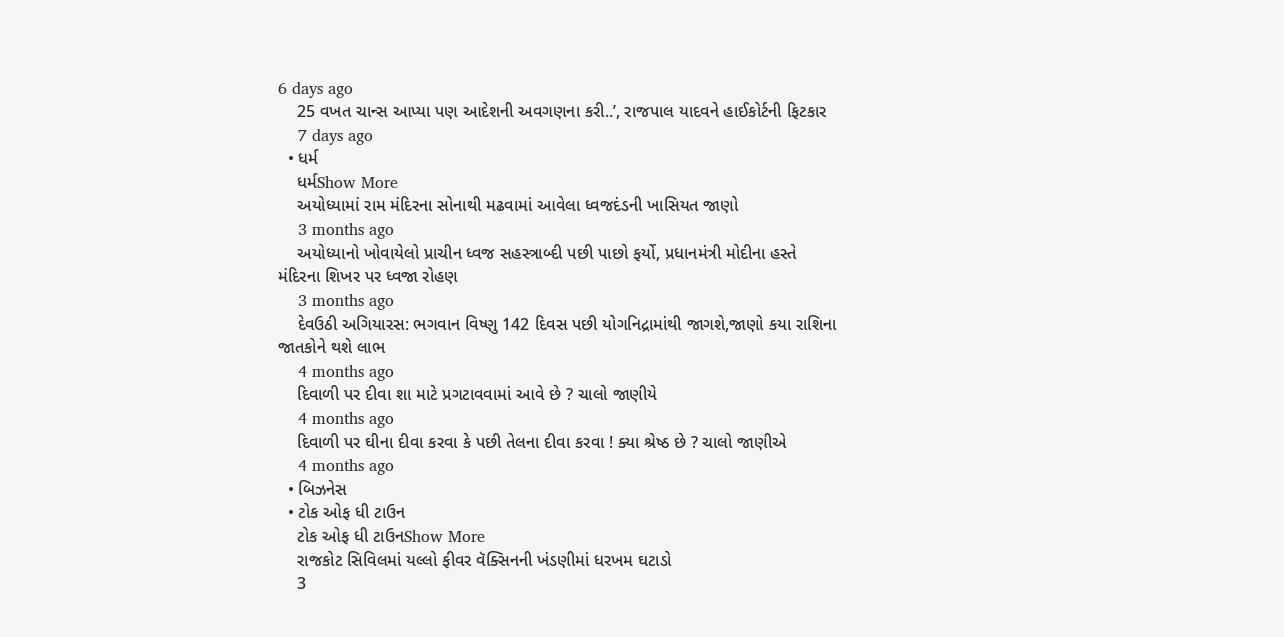6 days ago
    25 વખત ચાન્સ આપ્યા પણ આદેશની અવગણના કરી..’, રાજપાલ યાદવને હાઈકોર્ટની ફિટકાર
    7 days ago
  • ધર્મ
    ધર્મShow More
    અયોધ્યામાં રામ મંદિરના સોનાથી મઢવામાં આવેલા ધ્વજદંડની ખાસિયત જાણો
    3 months ago
    અયોધ્યાનો ખોવાયેલો પ્રાચીન ધ્વજ સહસ્ત્રાબ્દી પછી પાછો ફર્યો, પ્રધાનમંત્રી મોદીના હસ્તે મંદિરના શિખર પર ધ્વજા રોહણ
    3 months ago
    દેવઉઠી અગિયારસ: ભગવાન વિષ્ણુ 142 દિવસ પછી યોગનિદ્રામાંથી જાગશે,જાણો કયા રાશિના જાતકોને થશે લાભ
    4 months ago
    દિવાળી પર દીવા શા માટે પ્રગટાવવામાં આવે છે ? ચાલો જાણીયે
    4 months ago
    દિવાળી પર ઘીના દીવા કરવા કે પછી તેલના દીવા કરવા ! ક્યા શ્રેષ્ઠ છે ? ચાલો જાણીએ
    4 months ago
  • બિઝનેસ
  • ટોક ઓફ ધી ટાઉન
    ટોક ઓફ ધી ટાઉનShow More
    રાજકોટ સિવિલમાં યલ્લો ફીવર વૅક્સિનની ખંડણીમાં ધરખમ ઘટાડો
    3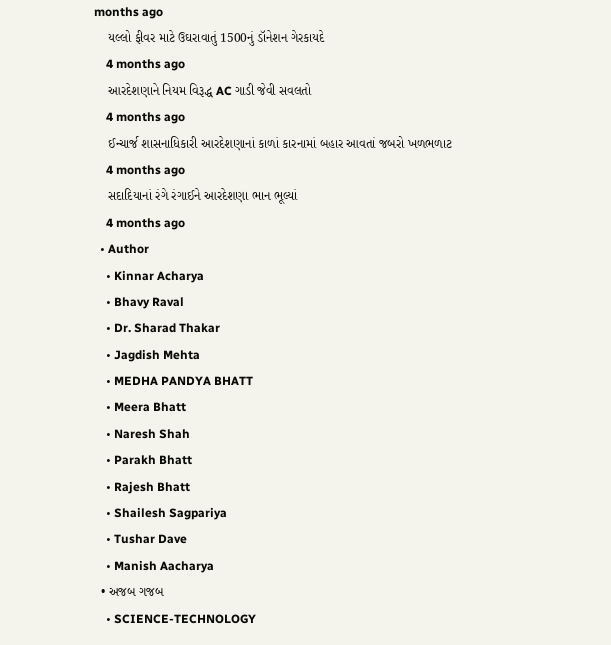months ago
    યલ્લો ફીવર માટે ઉઘરાવાતું 1500નું ડૉનેશન ગેરકાયદે
    4 months ago
    આરદેશણાને નિયમ વિરૂદ્ધ AC ગાડી જેવી સવલતો
    4 months ago
    ઈન્ચાર્જ શાસનાધિકારી આરદેશણાનાં કાળાં કારનામાં બહાર આવતાં જબરો ખળભળાટ
    4 months ago
    સદાદિયાનાં રંગે રંગાઈને આરદેશણા ભાન ભૂલ્યાં
    4 months ago
  • Author
    • Kinnar Acharya
    • Bhavy Raval
    • Dr. Sharad Thakar
    • Jagdish Mehta
    • MEDHA PANDYA BHATT
    • Meera Bhatt
    • Naresh Shah
    • Parakh Bhatt
    • Rajesh Bhatt
    • Shailesh Sagpariya
    • Tushar Dave
    • Manish Aacharya
  • અજબ ગજબ
    • SCIENCE-TECHNOLOGY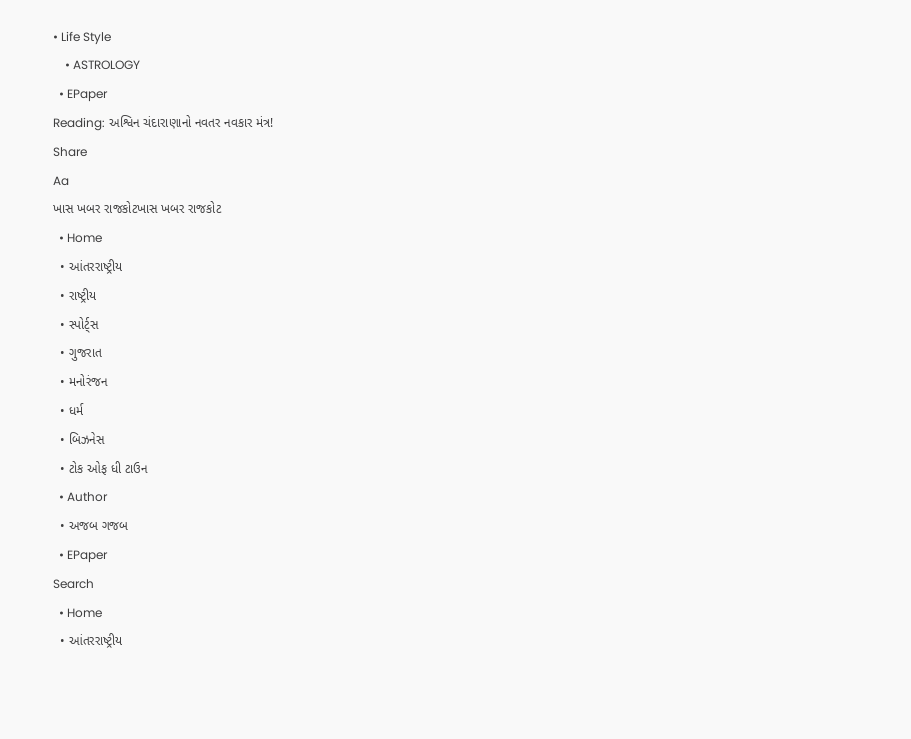• Life Style
    • ASTROLOGY
  • EPaper
Reading: અશ્વિન ચંદારાણાનો નવતર નવકાર મંત્ર!
Share
Aa
ખાસ ખબર રાજકોટખાસ ખબર રાજકોટ
  • Home
  • આંતરરાષ્ટ્રીય
  • રાષ્ટ્રીય
  • સ્પોર્ટ્સ
  • ગુજરાત
  • મનોરંજન
  • ધર્મ
  • બિઝનેસ
  • ટોક ઓફ ધી ટાઉન
  • Author
  • અજબ ગજબ
  • EPaper
Search
  • Home
  • આંતરરાષ્ટ્રીય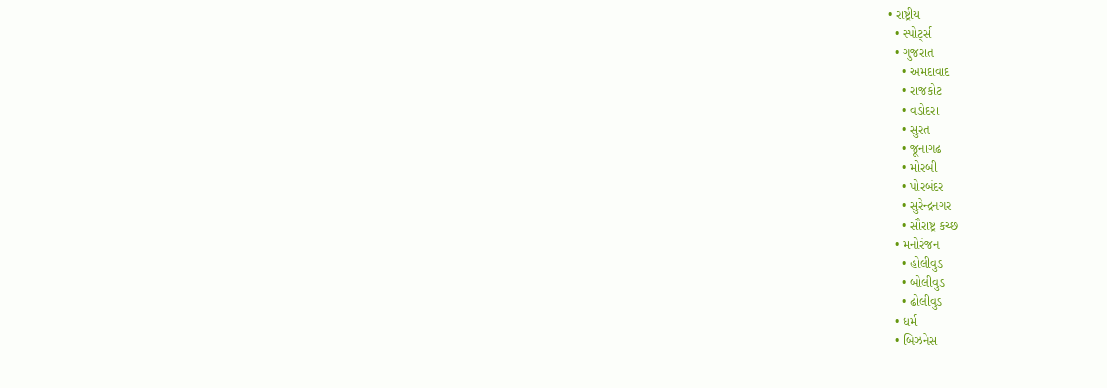• રાષ્ટ્રીય
  • સ્પોર્ટ્સ
  • ગુજરાત
    • અમદાવાદ
    • રાજકોટ
    • વડોદરા
    • સુરત
    • જૂનાગઢ
    • મોરબી
    • પોરબંદર
    • સુરેન્દ્રનગર
    • સૌરાષ્ટ્ર કચ્છ
  • મનોરંજન
    • હોલીવુડ
    • બોલીવુડ
    • ઢોલીવુડ
  • ધર્મ
  • બિઝનેસ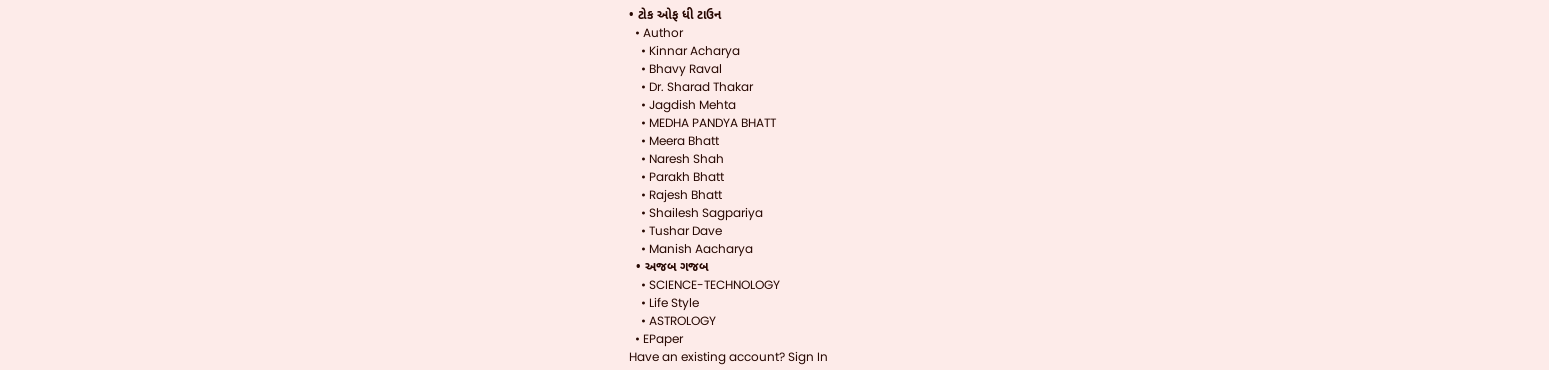• ટોક ઓફ ધી ટાઉન
  • Author
    • Kinnar Acharya
    • Bhavy Raval
    • Dr. Sharad Thakar
    • Jagdish Mehta
    • MEDHA PANDYA BHATT
    • Meera Bhatt
    • Naresh Shah
    • Parakh Bhatt
    • Rajesh Bhatt
    • Shailesh Sagpariya
    • Tushar Dave
    • Manish Aacharya
  • અજબ ગજબ
    • SCIENCE-TECHNOLOGY
    • Life Style
    • ASTROLOGY
  • EPaper
Have an existing account? Sign In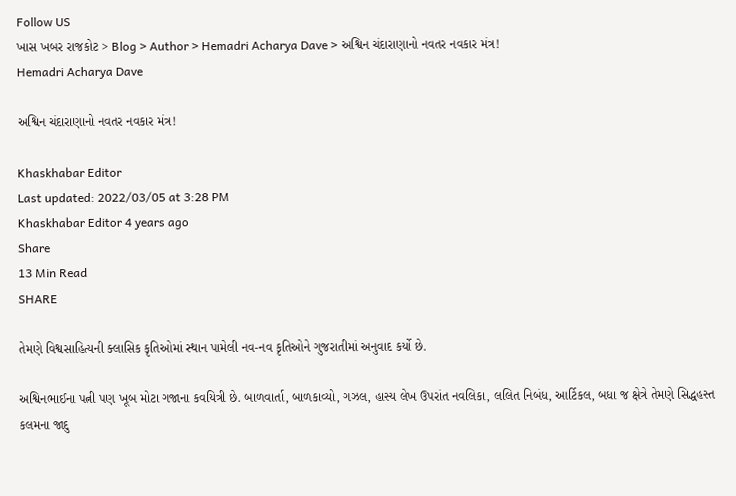Follow US
ખાસ ખબર રાજકોટ > Blog > Author > Hemadri Acharya Dave > અશ્વિન ચંદારાણાનો નવતર નવકાર મંત્ર!
Hemadri Acharya Dave

અશ્વિન ચંદારાણાનો નવતર નવકાર મંત્ર!

Khaskhabar Editor
Last updated: 2022/03/05 at 3:28 PM
Khaskhabar Editor 4 years ago
Share
13 Min Read
SHARE

તેમણે વિશ્વસાહિત્યની ક્લાસિક કૃતિઓમાં સ્થાન પામેલી નવ-નવ કૃતિઓને ગુજરાતીમાં અનુવાદ કર્યો છે.

અશ્વિનભાઈના પત્ની પણ ખૂબ મોટા ગજાના કવયિત્રી છે. બાળવાર્તા, બાળકાવ્યો, ગઝલ, હાસ્ય લેખ ઉપરાંત નવલિકા, લલિત નિબંધ, આર્ટિકલ, બધા જ ક્ષેત્રે તેમણે સિદ્ધહસ્ત કલમના જાદુ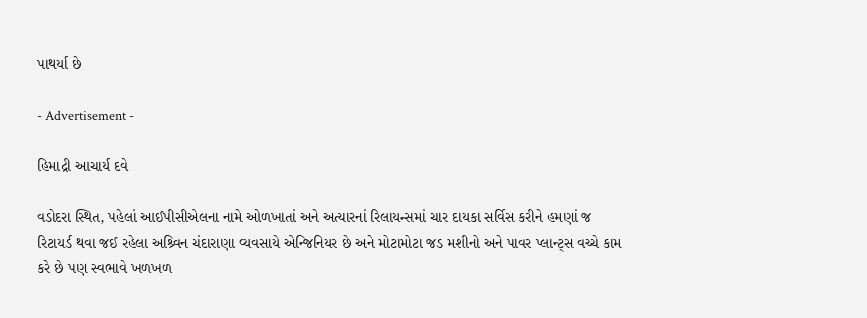પાથર્યા છે

- Advertisement -

હિમાદ્રી આચાર્ય દવે

વડોદરા સ્થિત, પહેલાં આઈપીસીએલના નામે ઓળખાતાં અને અત્યારનાં રિલાયન્સમાં ચાર દાયકા સર્વિસ કરીને હમણાં જ રિટાયર્ડ થવા જઈ રહેલા અશ્ર્વિન ચંદારાણા વ્યવસાયે એન્જિનિયર છે અને મોટામોટા જડ મશીનો અને પાવર પ્લાન્ટ્સ વચ્ચે કામ કરે છે પણ સ્વભાવે ખળખળ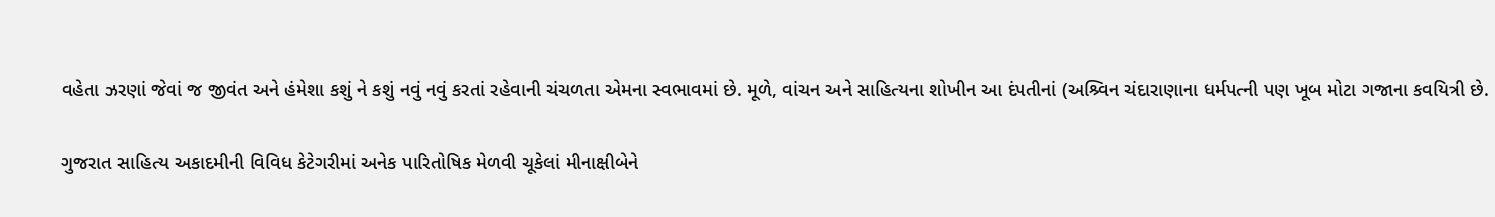વહેતા ઝરણાં જેવાં જ જીવંત અને હંમેશા કશું ને કશું નવું નવું કરતાં રહેવાની ચંચળતા એમના સ્વભાવમાં છે. મૂળે, વાંચન અને સાહિત્યના શોખીન આ દંપતીનાં (અશ્ર્વિન ચંદારાણાના ધર્મપત્ની પણ ખૂબ મોટા ગજાના કવયિત્રી છે.

ગુજરાત સાહિત્ય અકાદમીની વિવિધ કેટેગરીમાં અનેક પારિતોષિક મેળવી ચૂકેલાં મીનાક્ષીબેને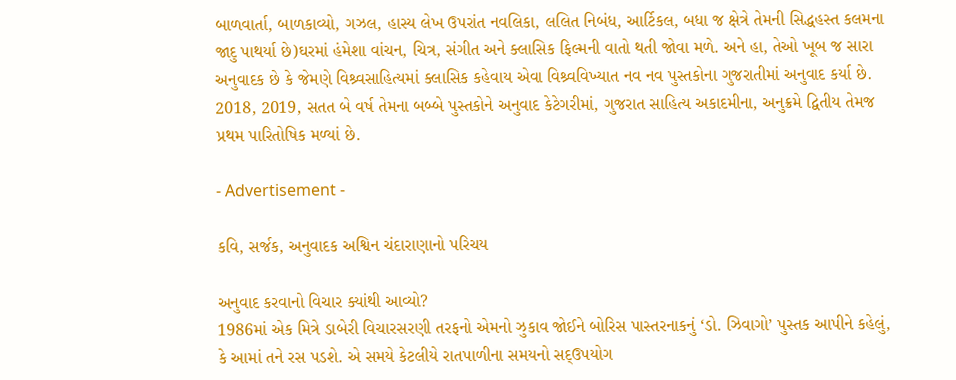બાળવાર્તા, બાળકાવ્યો, ગઝલ, હાસ્ય લેખ ઉપરાંત નવલિકા, લલિત નિબંધ, આર્ટિકલ, બધા જ ક્ષેત્રે તેમની સિદ્ધહસ્ત કલમના જાદુ પાથર્યા છે)ઘરમાં હંમેશા વાંચન, ચિત્ર, સંગીત અને ક્લાસિક ફિલ્મની વાતો થતી જોવા મળે. અને હા, તેઓ ખૂબ જ સારા અનુવાદક છે કે જેમણે વિશ્ર્વસાહિત્યમાં ક્લાસિક કહેવાય એવા વિશ્ર્વવિખ્યાત નવ નવ પુસ્તકોના ગુજરાતીમાં અનુવાદ કર્યા છે. 2018, 2019, સતત બે વર્ષ તેમના બબ્બે પુસ્તકોને અનુવાદ કેટેગરીમાં, ગુજરાત સાહિત્ય અકાદમીના, અનુક્રમે દ્વિતીય તેમજ પ્રથમ પારિતોષિક મળ્યાં છે.

- Advertisement -

કવિ, સર્જક, અનુવાદક અશ્વિન ચંદારાણાનો પરિચય

અનુવાદ કરવાનો વિચાર ક્યાંથી આવ્યો?
1986માં એક મિત્રે ડાબેરી વિચારસરણી તરફનો એમનો ઝુકાવ જોઈને બોરિસ પાસ્તરનાકનું ‘ડો. ઝિવાગો’ પુસ્તક આપીને કહેલું, કે આમાં તને રસ પડશે. એ સમયે કેટલીયે રાતપાળીના સમયનો સદ્ઉપયોગ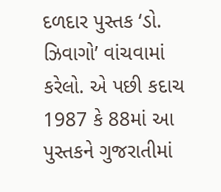દળદાર પુસ્તક ‘ડો. ઝિવાગો’ વાંચવામાં કરેલો. એ પછી કદાચ 1987 કે 88માં આ પુસ્તકને ગુજરાતીમાં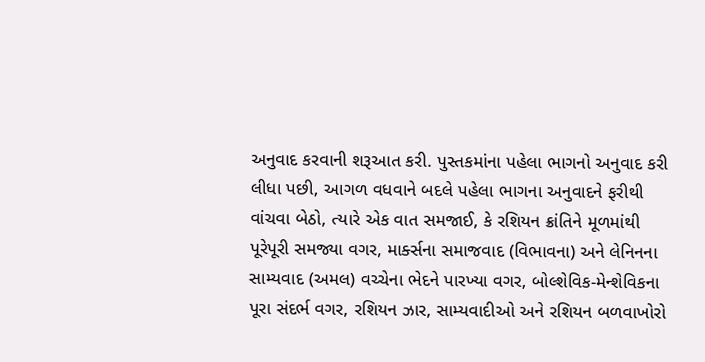અનુવાદ કરવાની શરૂઆત કરી. પુસ્તકમાંના પહેલા ભાગનો અનુવાદ કરી લીધા પછી, આગળ વધવાને બદલે પહેલા ભાગના અનુવાદને ફરીથી વાંચવા બેઠો, ત્યારે એક વાત સમજાઈ, કે રશિયન ક્રાંતિને મૂળમાંથી પૂરેપૂરી સમજ્યા વગર, માર્ક્સના સમાજવાદ (વિભાવના) અને લેનિનના સામ્યવાદ (અમલ) વચ્ચેના ભેદને પારખ્યા વગર, બોલ્શેવિક-મેન્શેવિકના પૂરા સંદર્ભ વગર, રશિયન ઝાર, સામ્યવાદીઓ અને રશિયન બળવાખોરો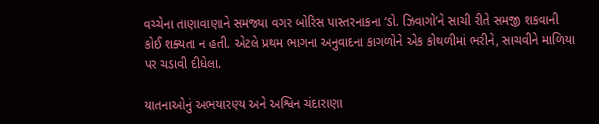વચ્ચેના તાણાવાણાને સમજ્યા વગર બોરિસ પાસ્તરનાકના ‘ડો. ઝિવાગો’ને સાચી રીતે સમજી શકવાની કોઈ શક્યતા ન હતી. એટલે પ્રથમ ભાગના અનુવાદના કાગળોને એક કોથળીમાં ભરીને, સાચવીને માળિયા પર ચડાવી દીધેલા.

યાતનાઓનું અભયારણ્ય અને અશ્વિન ચંદારાણા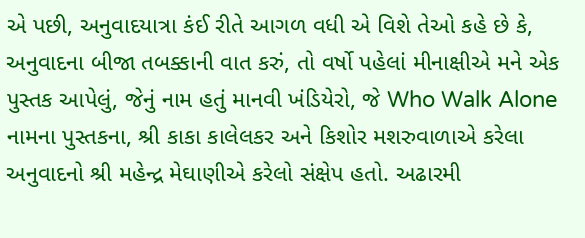એ પછી, અનુવાદયાત્રા કંઈ રીતે આગળ વધી એ વિશે તેઓ કહે છે કે, અનુવાદના બીજા તબક્કાની વાત કરું, તો વર્ષો પહેલાં મીનાક્ષીએ મને એક પુસ્તક આપેલું, જેનું નામ હતું માનવી ખંડિયેરો, જે Who Walk Alone નામના પુસ્તકના, શ્રી કાકા કાલેલકર અને કિશોર મશરુવાળાએ કરેલા અનુવાદનો શ્રી મહેન્દ્ર મેઘાણીએ કરેલો સંક્ષેપ હતો. અઢારમી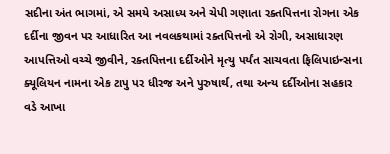સદીના અંત ભાગમાં, એ સમયે અસાધ્ય અને ચેપી ગણાતા રક્તપિત્તના રોગના એક દર્દીના જીવન પર આધારિત આ નવલકથામાં રક્તપિત્તનો એ રોગી, અસાધારણ આપત્તિઓ વચ્ચે જીવીને, રક્તપિત્તના દર્દીઓને મૃત્યુ પર્યંત સાચવતા ફિલિપાઇન્સના ક્યૂલિયન નામના એક ટાપુ પર ધીરજ અને પુરુષાર્થ, તથા અન્ય દર્દીઓના સહકાર વડે આખા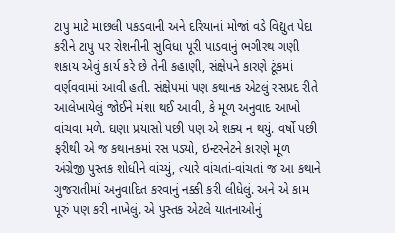ટાપુ માટે માછલી પકડવાની અને દરિયાનાં મોજાં વડે વિદ્યુત પેદા કરીને ટાપુ પર રોશનીની સુવિધા પૂરી પાડવાનું ભગીરથ ગણી શકાય એવું કાર્ય કરે છે તેની કહાણી, સંક્ષેપને કારણે ટૂંકમાં વર્ણવવામાં આવી હતી. સંક્ષેપમાં પણ કથાનક એટલું રસપ્રદ રીતે આલેખાયેલું જોઈને મંશા થઈ આવી, કે મૂળ અનુવાદ આખો વાંચવા મળે. ઘણા પ્રયાસો પછી પણ એ શક્ય ન થયું. વર્ષો પછી ફરીથી એ જ કથાનકમાં રસ પડ્યો, ઇન્ટરનેટને કારણે મૂળ અંગ્રેજી પુસ્તક શોધીને વાંચ્યું, ત્યારે વાંચતાં-વાંચતાં જ આ કથાને ગુજરાતીમાં અનુવાદિત કરવાનું નક્કી કરી લીધેલું. અને એ કામ પૂરું પણ કરી નાખેલું. એ પુસ્તક એટલે યાતનાઓનું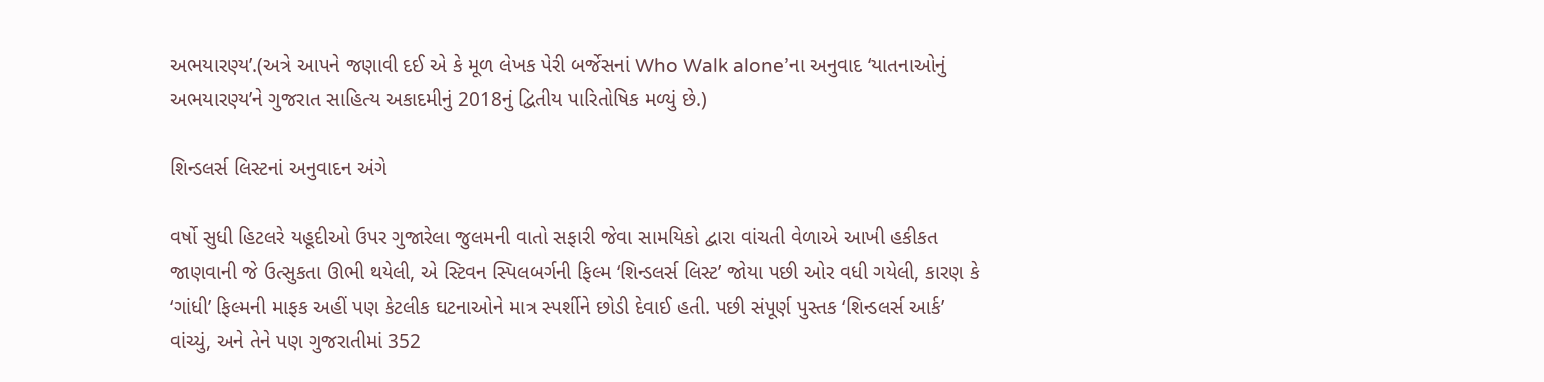અભયારણ્ય’.(અત્રે આપને જણાવી દઈ એ કે મૂળ લેખક પેરી બર્જેસનાં Who Walk alone’ના અનુવાદ ‘યાતનાઓનું અભયારણ્ય’ને ગુજરાત સાહિત્ય અકાદમીનું 2018નું દ્વિતીય પારિતોષિક મળ્યું છે.)

શિન્ડલર્સ લિસ્ટનાં અનુવાદન અંગે

વર્ષો સુધી હિટલરે યહૂદીઓ ઉપર ગુજારેલા જુલમની વાતો સફારી જેવા સામયિકો દ્વારા વાંચતી વેળાએ આખી હકીકત જાણવાની જે ઉત્સુકતા ઊભી થયેલી, એ સ્ટિવન સ્પિલબર્ગની ફિલ્મ ‘શિન્ડલર્સ લિસ્ટ’ જોયા પછી ઓર વધી ગયેલી, કારણ કે ‘ગાંધી’ ફિલ્મની માફક અહીં પણ કેટલીક ઘટનાઓને માત્ર સ્પર્શીને છોડી દેવાઈ હતી. પછી સંપૂર્ણ પુસ્તક ‘શિન્ડલર્સ આર્ક’ વાંચ્યું, અને તેને પણ ગુજરાતીમાં 352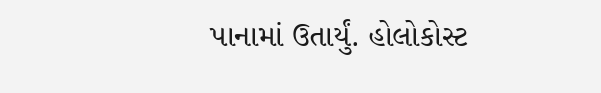પાનામાં ઉતાર્યું. હોલોકોસ્ટ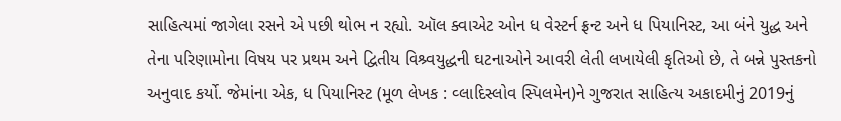સાહિત્યમાં જાગેલા રસને એ પછી થોભ ન રહ્યો. ઑલ ક્વાએટ ઓન ધ વેસ્ટર્ન ફ્રન્ટ અને ધ પિયાનિસ્ટ, આ બંને યુદ્ધ અને તેના પરિણામોના વિષય પર પ્રથમ અને દ્વિતીય વિશ્ર્વયુદ્ધની ઘટનાઓને આવરી લેતી લખાયેલી કૃતિઓ છે, તે બન્ને પુસ્તકનો અનુવાદ કર્યો. જેમાંના એક, ધ પિયાનિસ્ટ (મૂળ લેખક : વ્લાદિસ્લોવ સ્પિલમેન)ને ગુજરાત સાહિત્ય અકાદમીનું 2019નું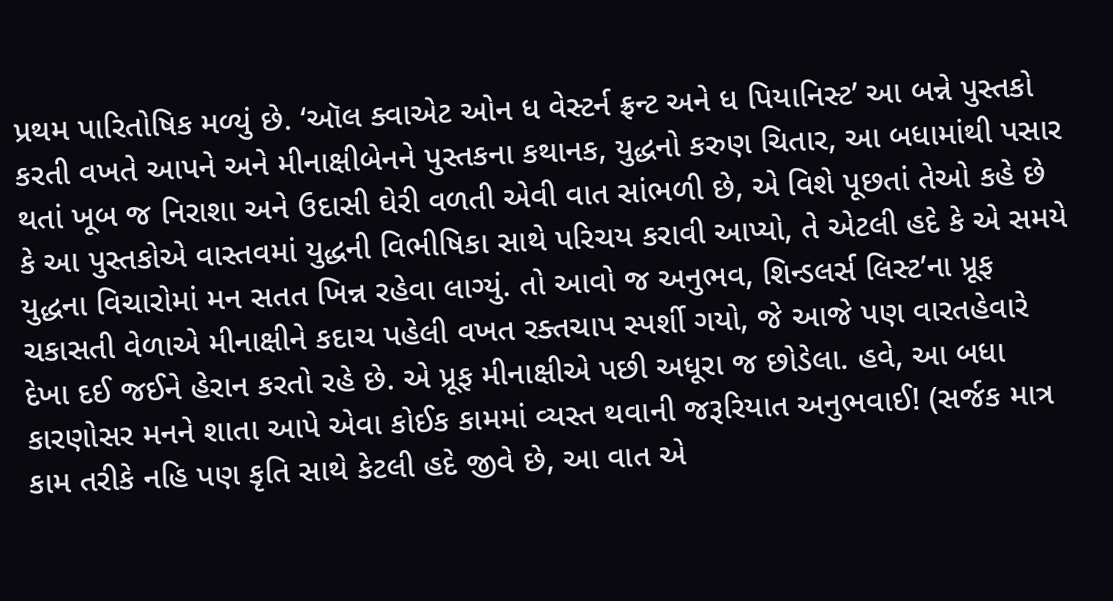પ્રથમ પારિતોષિક મળ્યું છે. ‘ઑલ ક્વાએટ ઓન ધ વેસ્ટર્ન ફ્રન્ટ અને ધ પિયાનિસ્ટ’ આ બન્ને પુસ્તકો કરતી વખતે આપને અને મીનાક્ષીબેનને પુસ્તકના કથાનક, યુદ્ધનો કરુણ ચિતાર, આ બધામાંથી પસાર થતાં ખૂબ જ નિરાશા અને ઉદાસી ઘેરી વળતી એવી વાત સાંભળી છે, એ વિશે પૂછતાં તેઓ કહે છે કે આ પુસ્તકોએ વાસ્તવમાં યુદ્ધની વિભીષિકા સાથે પરિચય કરાવી આપ્યો, તે એટલી હદે કે એ સમયે યુદ્ધના વિચારોમાં મન સતત ખિન્ન રહેવા લાગ્યું. તો આવો જ અનુભવ, શિન્ડલર્સ લિસ્ટ’ના પ્રૂફ ચકાસતી વેળાએ મીનાક્ષીને કદાચ પહેલી વખત રક્તચાપ સ્પર્શી ગયો, જે આજે પણ વારતહેવારે દેખા દઈ જઈને હેરાન કરતો રહે છે. એ પ્રૂફ મીનાક્ષીએ પછી અધૂરા જ છોડેલા. હવે, આ બધા કારણોસર મનને શાતા આપે એવા કોઈક કામમાં વ્યસ્ત થવાની જરૂરિયાત અનુભવાઈ! (સર્જક માત્ર કામ તરીકે નહિ પણ કૃતિ સાથે કેટલી હદે જીવે છે, આ વાત એ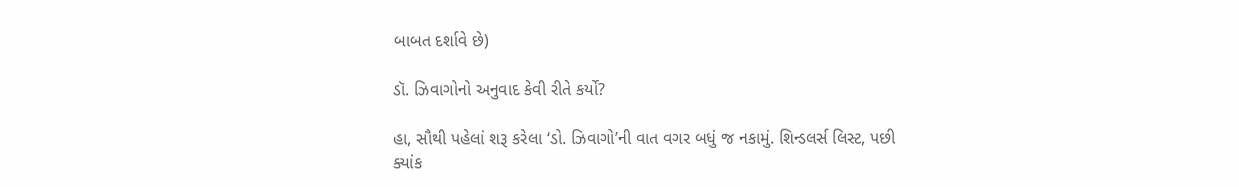બાબત દર્શાવે છે)

ડૉ. ઝિવાગોનો અનુવાદ કેવી રીતે કર્યો?

હા, સૌથી પહેલાં શરૂ કરેલા ‘ડો. ઝિવાગો’ની વાત વગર બધું જ નકામું. શિન્ડલર્સ લિસ્ટ, પછી ક્યાંક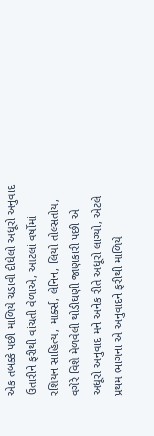એક તબક્કે પછી માળિયે ચડાવી દીધેલો અધૂરો અનુવાદ ઉતારીને ફરીથી વાંચતી વેળાએ, આટલાં વર્ષોમાં રશિયન સાહિત્ય, માર્ક્સ, લેનિન, લિયો તોલ્સતોય, વગેરે વિશે મેળવેલી થોડીઘણી જાણકારી પછી એ અધૂરો અનુવાદ મને અનેક રીતે અધૂરો લાગ્યો, એટલે પ્રથમ ભાગના એ અનુવાદને ફરીથી માળિયે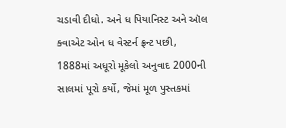ચડાવી દીધો. અને ધ પિયાનિસ્ટ અને ઑલ ક્વાએટ ઓન ધ વેસ્ટર્ન ફ્રન્ટ પછી, 1888માં અધૂરો મૂકેલો અનુવાદ 2000ની સાલમાં પૂરો કર્યો, જેમાં મૂળ પુસ્તકમાં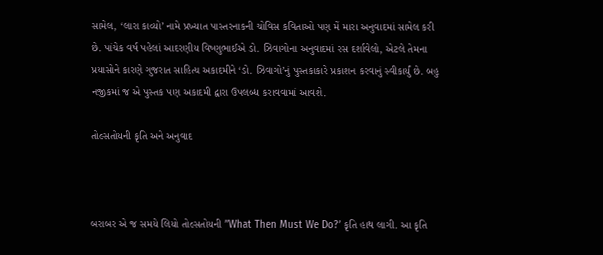સામેલ, ‘લારા કાવ્યો’ નામે પ્રખ્યાત પાસ્તરનાકની ચોવિસ કવિતાઓ પણ મેં મારા અનુવાદમાં સામેલ કરી છે. પાંચેક વર્ષ પહેલાં આદરણીય વિષ્ણુભાઈએ ડો. ઝિવાગોના અનુવાદમાં રસ દર્શાવેલો, એટલે તેમના પ્રયાસોને કારણે ગુજરાત સાહિત્ય અકાદમીને ‘ડો. ઝિવાગો’નું પુસ્તકાકારે પ્રકાશન કરવાનું સ્વીકાર્યું છે. બહુ નજીકમાં જ એ પુસ્તક પણ અકાદમી દ્વારા ઉપલબ્ધ કરાવવામાં આવશે.

તોલ્સતોયની કૃતિ અને અનુવાદ



બરાબર એ જ સમયે લિયો તોલ્સતોયની ’’What Then Must We Do?’ કૃતિ હાથ લાગી. આ કૃતિ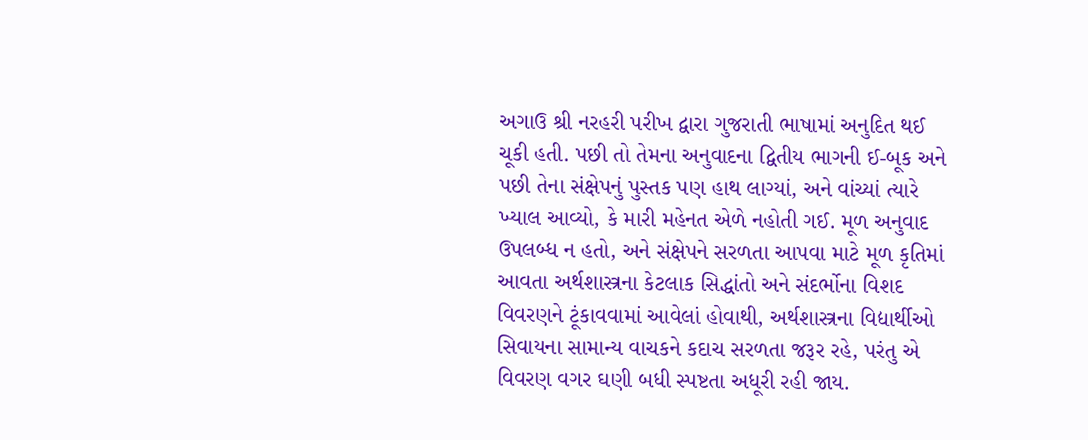અગાઉ શ્રી નરહરી પરીખ દ્વારા ગુજરાતી ભાષામાં અનુદિત થઈ ચૂકી હતી. પછી તો તેમના અનુવાદના દ્વિતીય ભાગની ઈ-બૂક અને પછી તેના સંક્ષેપનું પુસ્તક પણ હાથ લાગ્યાં, અને વાંચ્યાં ત્યારે ખ્યાલ આવ્યો, કે મારી મહેનત એળે નહોતી ગઈ. મૂળ અનુવાદ ઉપલબ્ધ ન હતો, અને સંક્ષેપને સરળતા આપવા માટે મૂળ કૃતિમાં આવતા અર્થશાસ્ત્રના કેટલાક સિદ્ધાંતો અને સંદર્ભોના વિશદ વિવરણને ટૂંકાવવામાં આવેલાં હોવાથી, અર્થશાસ્ત્રના વિદ્યાર્થીઓ સિવાયના સામાન્ય વાચકને કદાચ સરળતા જરૂર રહે, પરંતુ એ વિવરણ વગર ઘણી બધી સ્પષ્ટતા અધૂરી રહી જાય.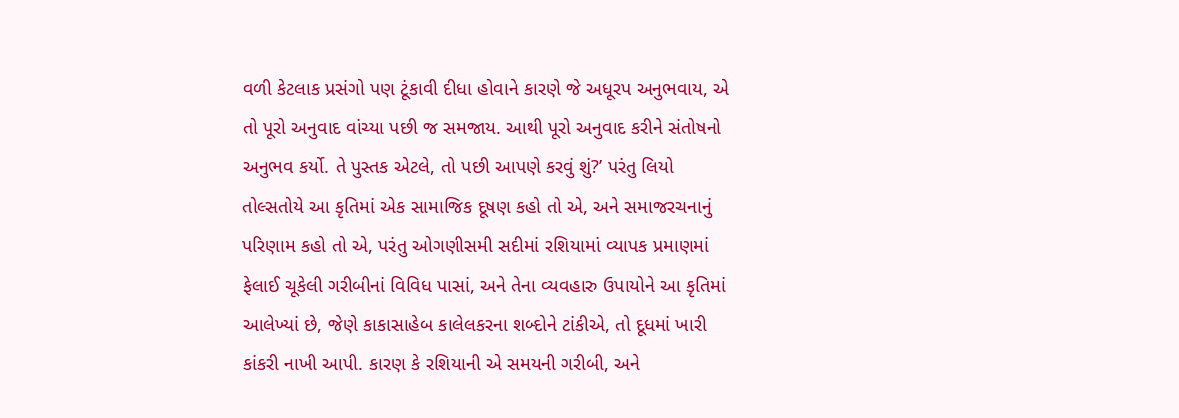વળી કેટલાક પ્રસંગો પણ ટૂંકાવી દીધા હોવાને કારણે જે અધૂરપ અનુભવાય, એ તો પૂરો અનુવાદ વાંચ્યા પછી જ સમજાય. આથી પૂરો અનુવાદ કરીને સંતોષનો અનુભવ કર્યો. તે પુસ્તક એટલે, તો પછી આપણે કરવું શું?’ પરંતુ લિયો તોલ્સતોયે આ કૃતિમાં એક સામાજિક દૂષણ કહો તો એ, અને સમાજરચનાનું પરિણામ કહો તો એ, પરંતુ ઓગણીસમી સદીમાં રશિયામાં વ્યાપક પ્રમાણમાં ફેલાઈ ચૂકેલી ગરીબીનાં વિવિધ પાસાં, અને તેના વ્યવહારુ ઉપાયોને આ કૃતિમાં આલેખ્યાં છે, જેણે કાકાસાહેબ કાલેલકરના શબ્દોને ટાંકીએ, તો દૂધમાં ખારી કાંકરી નાખી આપી. કારણ કે રશિયાની એ સમયની ગરીબી, અને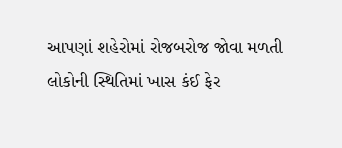આપણાં શહેરોમાં રોજબરોજ જોવા મળતી લોકોની સ્થિતિમાં ખાસ કંઈ ફેર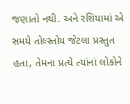જણાતો નથી. અને રશિયામાં એ સમયે તોલ્સ્તોય જેટલા પ્રસ્તુત હતા, તેમના પ્રત્યે ત્યાંનાં લોકોને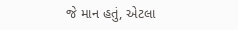જે માન હતું, એટલા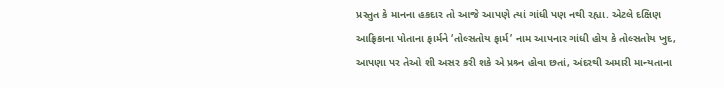પ્રસ્તુત કે માનના હકદાર તો આજે આપણે ત્યાં ગાંધી પણ નથી રહ્યા. એટલે દક્ષિણ આફ્રિકાના પોતાના ફાર્મને ‘તોલ્સતોય ફાર્મ’ નામ આપનાર ગાંધી હોય કે તોલ્સતોય ખુદ, આપણા પર તેઓ શી અસર કરી શકે એ પ્રશ્ર્ન હોવા છતાં, અંદરથી અમારી માન્યતાના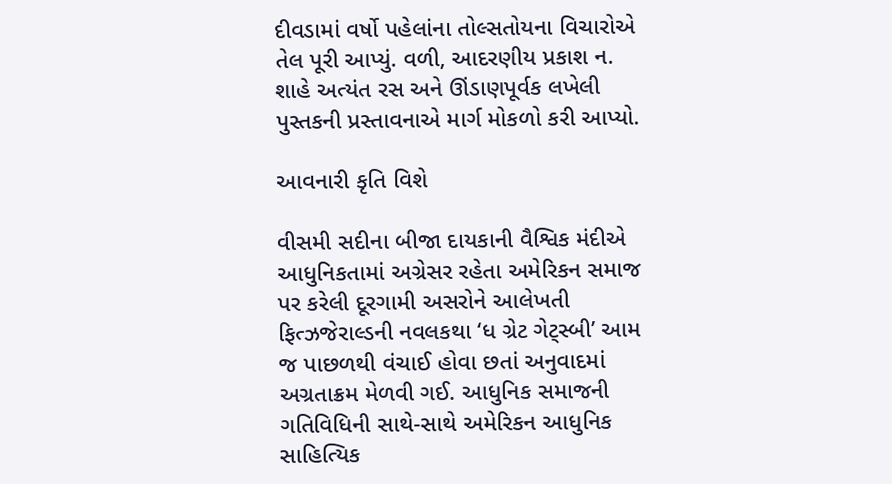દીવડામાં વર્ષો પહેલાંના તોલ્સતોયના વિચારોએ તેલ પૂરી આપ્યું. વળી, આદરણીય પ્રકાશ ન. શાહે અત્યંત રસ અને ઊંડાણપૂર્વક લખેલી પુસ્તકની પ્રસ્તાવનાએ માર્ગ મોકળો કરી આપ્યો.

આવનારી કૃતિ વિશે

વીસમી સદીના બીજા દાયકાની વૈશ્વિક મંદીએ આધુનિકતામાં અગ્રેસર રહેતા અમેરિકન સમાજ પર કરેલી દૂરગામી અસરોને આલેખતી ફિત્ઝજેરાલ્ડની નવલકથા ‘ધ ગ્રેટ ગેટ્સ્બી’ આમ જ પાછળથી વંચાઈ હોવા છતાં અનુવાદમાં અગ્રતાક્રમ મેળવી ગઈ. આધુનિક સમાજની ગતિવિધિની સાથે-સાથે અમેરિકન આધુનિક સાહિત્યિક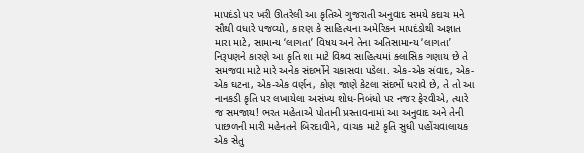માપદંડો પર ખરી ઊતરેલી આ કૃતિએ ગુજરાતી અનુવાદ સમયે કદાચ મને સૌથી વધારે પજવ્યો, કારણ કે સાહિત્યના અમેરિકન માપદંડોથી અજ્ઞાત મારા માટે, સામાન્ય ‘લાગતા’ વિષય અને તેના અતિસામાન્ય ‘લાગતા’ નિરૂપણને કારણે આ કૃતિ શા માટે વિશ્ર્વ સાહિત્યમાં ક્લાસિક ગણાય છે તે સમજવા માટે મારે અનેક સંદર્ભોને ચકાસવા પડેલા. એક-એક સંવાદ, એક-એક ઘટના, એક-એક વર્ણન, કોણ જાણે કેટલા સંદર્ભો ધરાવે છે, તે તો આ નાનકડી કૃતિ પર લખાયેલા અસંખ્ય શોધ-નિબંધો પર નજર ફેરવીએ, ત્યારે જ સમજાય! ભરત મહેતાએ પોતાની પ્રસ્તાવનામાં આ અનુવાદ અને તેની પાછળની મારી મહેનતને બિરદાવીને, વાચક માટે કૃતિ સુધી પહોંચવાલાયક એક સેતુ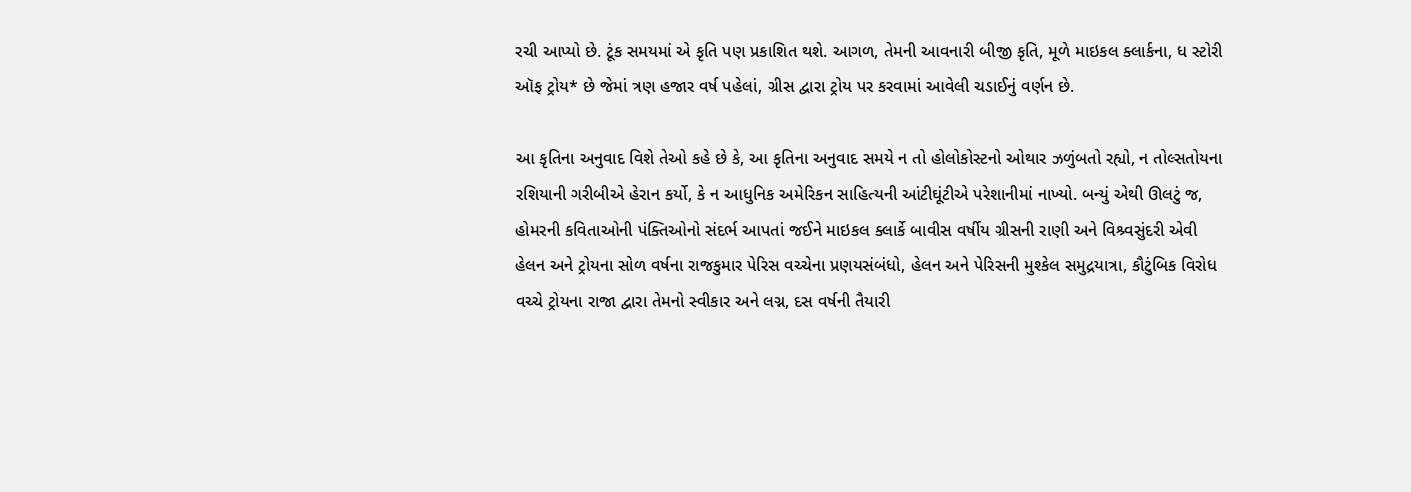રચી આપ્યો છે. ટૂંક સમયમાં એ કૃતિ પણ પ્રકાશિત થશે. આગળ, તેમની આવનારી બીજી કૃતિ, મૂળે માઇકલ ક્લાર્કના, ધ સ્ટોરી ઑફ ટ્રોય* છે જેમાં ત્રણ હજાર વર્ષ પહેલાં, ગ્રીસ દ્વારા ટ્રોય પર કરવામાં આવેલી ચડાઈનું વર્ણન છે.

આ કૃતિના અનુવાદ વિશે તેઓ કહે છે કે, આ કૃતિના અનુવાદ સમયે ન તો હોલોકોસ્ટનો ઓથાર ઝળુંબતો રહ્યો, ન તોલ્સતોયના રશિયાની ગરીબીએ હેરાન કર્યો, કે ન આધુનિક અમેરિકન સાહિત્યની આંટીઘૂંટીએ પરેશાનીમાં નાખ્યો. બન્યું એથી ઊલટું જ, હોમરની કવિતાઓની પંક્તિઓનો સંદર્ભ આપતાં જઈને માઇકલ ક્લાર્કે બાવીસ વર્ષીય ગ્રીસની રાણી અને વિશ્ર્વસુંદરી એવી હેલન અને ટ્રોયના સોળ વર્ષના રાજકુમાર પેરિસ વચ્ચેના પ્રણયસંબંધો, હેલન અને પેરિસની મુશ્કેલ સમુદ્રયાત્રા, કૌટુંબિક વિરોધ વચ્ચે ટ્રોયના રાજા દ્વારા તેમનો સ્વીકાર અને લગ્ન, દસ વર્ષની તૈયારી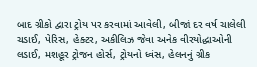બાદ ગ્રીકો દ્વારા ટ્રોય પર કરવામાં આવેલી, બીજાં દર વર્ષ ચાલેલી ચડાઈ, પેરિસ, હેક્ટર, અકીલિઝ જેવા અનેક વીરયોદ્ધાઓની લડાઈ, મશહૂર ટ્રોજન હોર્સ, ટ્રોયનો ધ્વંસ, હેલનનું ગ્રીક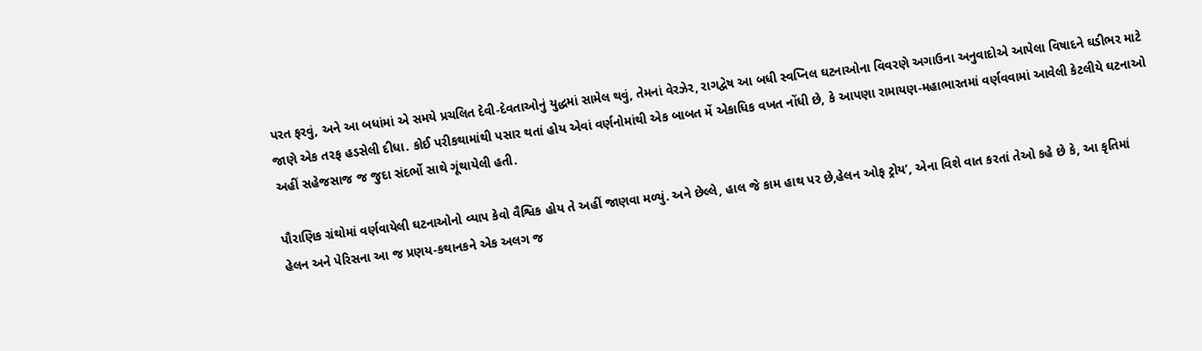પરત ફરવું, અને આ બધાંમાં એ સમયે પ્રચલિત દેવી-દેવતાઓનું યુદ્ધમાં સામેલ થવું, તેમનાં વેરઝેર, રાગદ્વેષ આ બધી સ્વપ્નિલ ઘટનાઓના વિવરણે અગાઉના અનુવાદોએ આપેલા વિષાદને ઘડીભર માટે જાણે એક તરફ હડસેલી દીધા. કોઈ પરીકથામાંથી પસાર થતાં હોય એવાં વર્ણનોમાંથી એક બાબત મેં એકાધિક વખત નોંધી છે, કે આપણા રામાયણ-મહાભારતમાં વર્ણવવામાં આવેલી કેટલીયે ઘટનાઓ અહીં સહેજસાજ જ જુદા સંદર્ભો સાથે ગૂંથાયેલી હતી.

પૌરાણિક ગ્રંથોમાં વર્ણવાયેલી ઘટનાઓનો વ્યાપ કેવો વૈશ્વિક હોય તે અહીં જાણવા મળ્યું. અને છેલ્લે, હાલ જે કામ હાથ પર છે,હેલન ઓફ ટ્રોય’, એના વિશે વાત કરતાં તેઓ કહે છે કે, આ કૃતિમાં હેલન અને પેરિસના આ જ પ્રણય-કથાનકને એક અલગ જ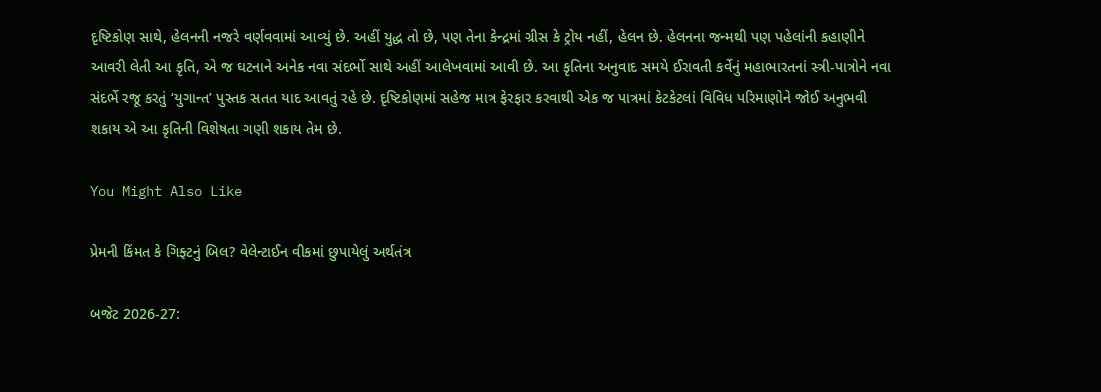દૃષ્ટિકોણ સાથે, હેલનની નજરે વર્ણવવામાં આવ્યું છે. અહીં યુદ્ધ તો છે, પણ તેના કેન્દ્રમાં ગ્રીસ કે ટ્રોય નહીં, હેલન છે. હેલનના જન્મથી પણ પહેલાંની કહાણીને આવરી લેતી આ કૃતિ, એ જ ઘટનાને અનેક નવા સંદર્ભો સાથે અહીં આલેખવામાં આવી છે. આ કૃતિના અનુવાદ સમયે ઈરાવતી કર્વેનું મહાભારતનાં સ્ત્રી-પાત્રોને નવા સંદર્ભે રજૂ કરતું ‘યુગાન્ત’ પુસ્તક સતત યાદ આવતું રહે છે. દૃષ્ટિકોણમાં સહેજ માત્ર ફેરફાર કરવાથી એક જ પાત્રમાં કેટકેટલાં વિવિધ પરિમાણોને જોઈ અનુભવી શકાય એ આ કૃતિની વિશેષતા ગણી શકાય તેમ છે.

You Might Also Like

પ્રેમની કિંમત કે ગિફ્ટનું બિલ? વેલેન્ટાઈન વીકમાં છુપાયેલું અર્થતંત્ર

બજેટ 2026-27: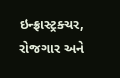ઇન્ફ્રાસ્ટ્રક્ચર, રોજગાર અને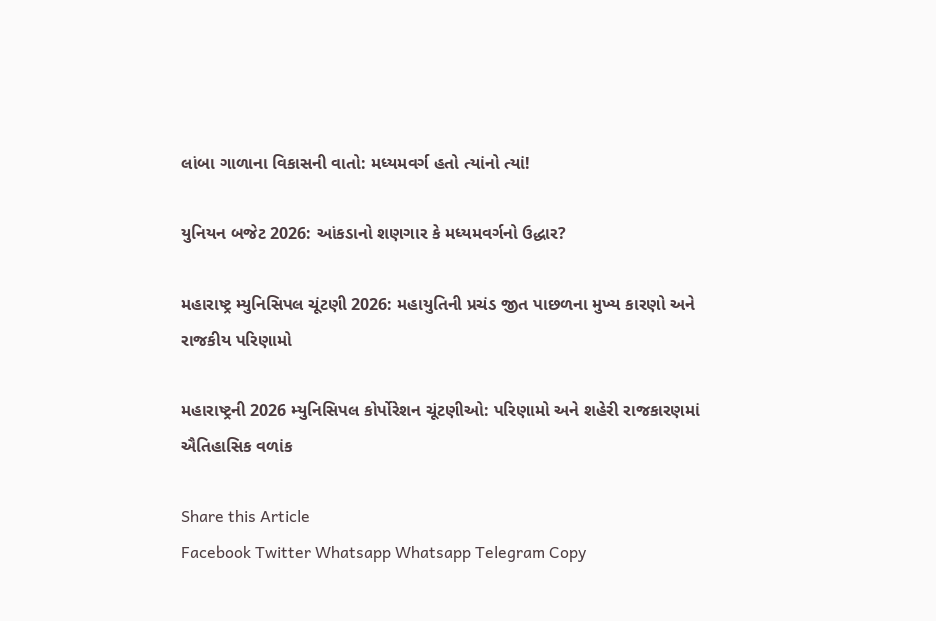લાંબા ગાળાના વિકાસની વાતો: મધ્યમવર્ગ હતો ત્યાંનો ત્યાં!

યુનિયન બજેટ 2026: આંકડાનો શણગાર કે મધ્યમવર્ગનો ઉદ્ધાર?

મહારાષ્ટ્ર મ્યુનિસિપલ ચૂંટણી 2026: મહાયુતિની પ્રચંડ જીત પાછળના મુખ્ય કારણો અને રાજકીય પરિણામો

મહારાષ્ટ્રની 2026 મ્યુનિસિપલ કોર્પોરેશન ચૂંટણીઓ: પરિણામો અને શહેરી રાજકારણમાં ઐતિહાસિક વળાંક

Share this Article
Facebook Twitter Whatsapp Whatsapp Telegram Copy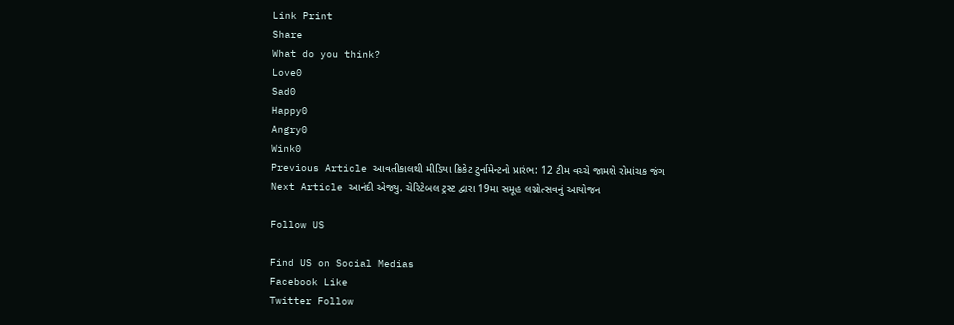Link Print
Share
What do you think?
Love0
Sad0
Happy0
Angry0
Wink0
Previous Article આવતીકાલથી મીડિયા ક્રિકેટ ટુર્નામેન્ટનો પ્રારંભ: 12 ટીમ વચ્ચે જામશે રોમાંચક જંગ
Next Article આનંદી એજ્યુ. ચેરિટેબલ ટ્રસ્ટ દ્વારા 19મા સમૂહ લગ્નોત્સવનું આયોજન

Follow US

Find US on Social Medias
Facebook Like
Twitter Follow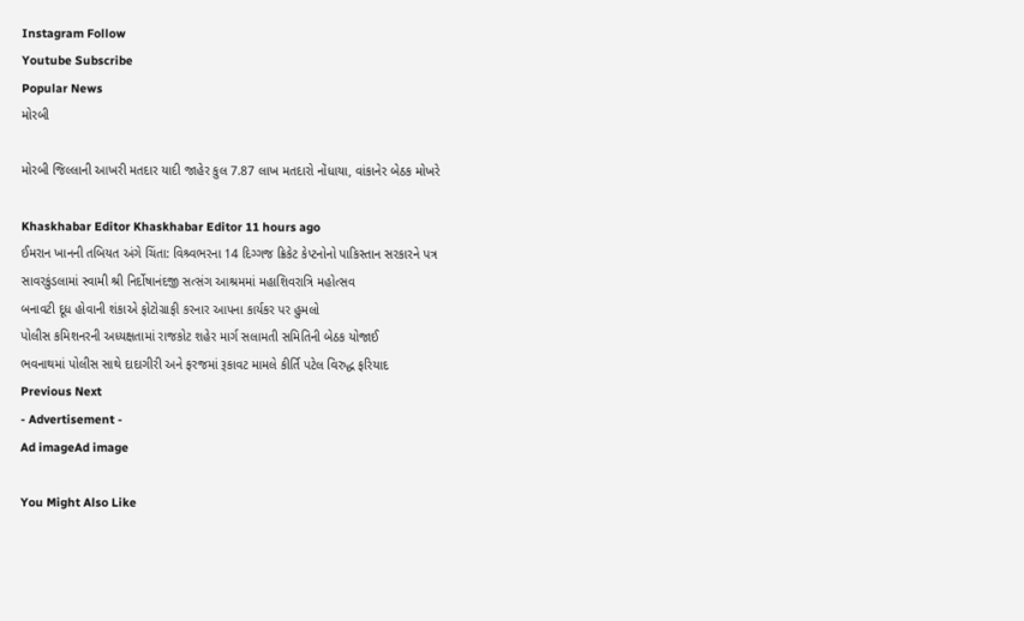Instagram Follow
Youtube Subscribe
Popular News
મોરબી

મોરબી જિલ્લાની આખરી મતદાર યાદી જાહેર કુલ 7.87 લાખ મતદારો નોંધાયા, વાંકાનેર બેઠક મોખરે

Khaskhabar Editor Khaskhabar Editor 11 hours ago
ઈમરાન ખાનની તબિયત અંગે ચિંતા: વિશ્ર્વભરના 14 દિગ્ગજ ક્રિકેટ કેપ્ટનોનો પાકિસ્તાન સરકારને પત્ર
સાવરકુંડલામાં સ્વામી શ્રી નિર્દોષાનંદજી સત્સંગ આશ્રમમાં મહાશિવરાત્રિ મહોત્સવ
બનાવટી દૂધ હોવાની શંકાએ ફોટોગ્રાફી કરનાર આપના કાર્યકર પર હુમલો
પોલીસ કમિશનરની અધ્યક્ષતામાં રાજકોટ શહેર માર્ગ સલામતી સમિતિની બેઠક યોજાઈ
ભવનાથમાં પોલીસ સાથે દાદાગીરી અને ફરજમાં રૂકાવટ મામલે કીર્તિ પટેલ વિરુદ્ધ ફરિયાદ
Previous Next
- Advertisement -
Ad imageAd image

You Might Also Like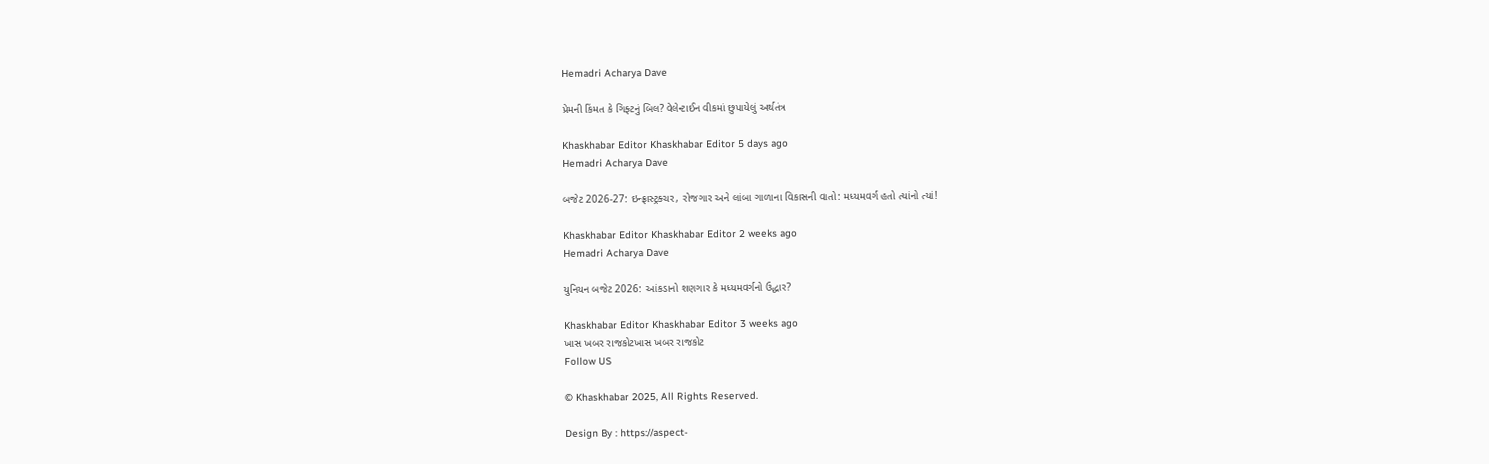Hemadri Acharya Dave

પ્રેમની કિંમત કે ગિફ્ટનું બિલ? વેલેન્ટાઈન વીકમાં છુપાયેલું અર્થતંત્ર

Khaskhabar Editor Khaskhabar Editor 5 days ago
Hemadri Acharya Dave

બજેટ 2026-27: ઇન્ફ્રાસ્ટ્રક્ચર, રોજગાર અને લાંબા ગાળાના વિકાસની વાતો: મધ્યમવર્ગ હતો ત્યાંનો ત્યાં!

Khaskhabar Editor Khaskhabar Editor 2 weeks ago
Hemadri Acharya Dave

યુનિયન બજેટ 2026: આંકડાનો શણગાર કે મધ્યમવર્ગનો ઉદ્ધાર?

Khaskhabar Editor Khaskhabar Editor 3 weeks ago
ખાસ ખબર રાજકોટખાસ ખબર રાજકોટ
Follow US

© Khaskhabar 2025, All Rights Reserved.

Design By : https://aspect-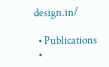design.in/

  • Publications
  •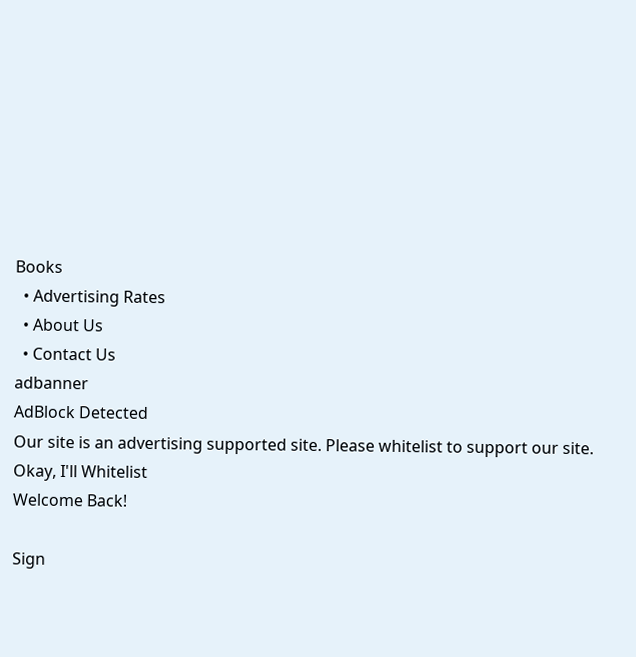Books
  • Advertising Rates
  • About Us
  • Contact Us
adbanner
AdBlock Detected
Our site is an advertising supported site. Please whitelist to support our site.
Okay, I'll Whitelist
Welcome Back!

Sign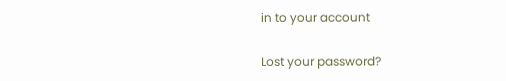in to your account

Lost your password?